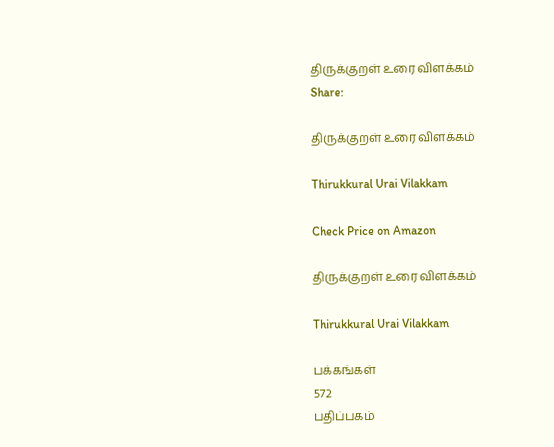திருக்குறள் உரை விளக்கம்
Share:

திருக்குறள் உரை விளக்கம்

Thirukkural Urai Vilakkam

Check Price on Amazon

திருக்குறள் உரை விளக்கம்

Thirukkural Urai Vilakkam

பக்கங்கள்
572
பதிப்பகம்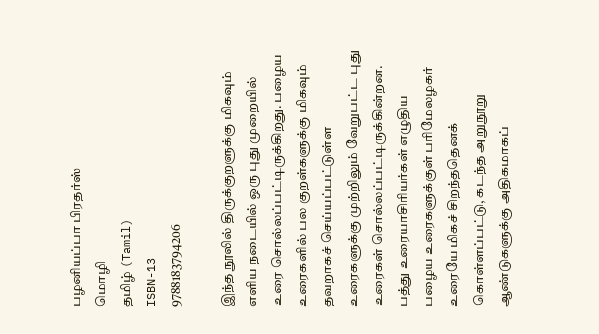பழனியப்பா பிரதர்ஸ்
மொழி
தமிழ் (Tamil)
ISBN-13
9788183794206

இந்த நூலில் திருக்குறளுக்கு மிகவும் எளிய நடையில் ஒரு புது முறையில் உரை சொல்லப்பட்டிருக்கிறது. பழைய உரைகளில் பல குறள்களுக்கு மிகவும் தவறாகச் செய்யப்பட்டுள்ள உரைகளுக்கு முற்றிலும் வேறுபட்ட புது உரைகள் சொல்லப்பட்டிருக்கின்றன. பத்து உரையாசிரியர்கள் எழுதிய பழைய உரைகளுக்குள் பரிமேலழகர் உரையே மிகச் சிறந்ததெனக் கொள்ளப்பட்டு, கடந்த அறுநூறு ஆண்டுகளுக்கு அதிகமாகப்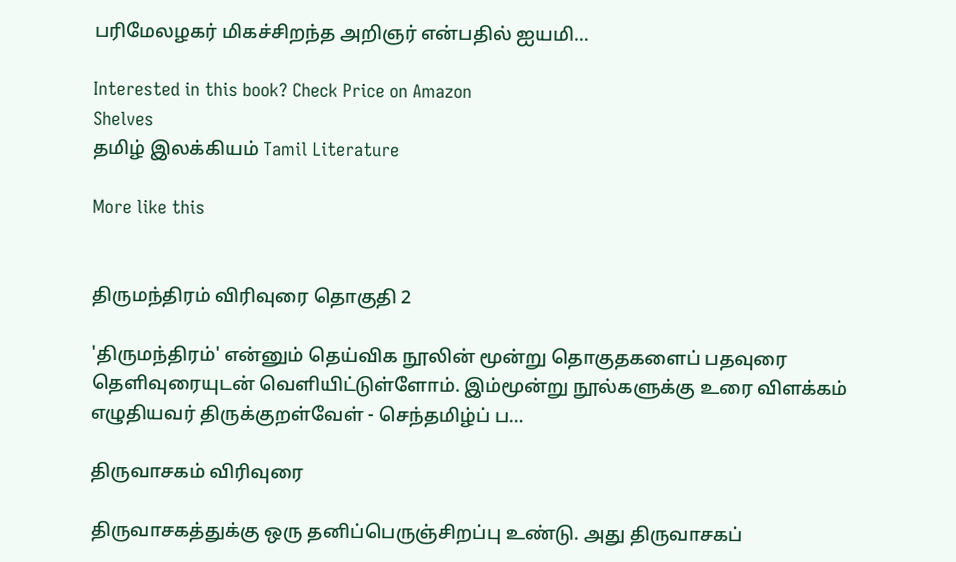பரிமேலழகர் மிகச்சிறந்த அறிஞர் என்பதில் ஐயமி…

Interested in this book? Check Price on Amazon
Shelves
தமிழ் இலக்கியம் Tamil Literature

More like this


திருமந்திரம் விரிவுரை தொகுதி 2

'திருமந்திரம்' என்னும் தெய்விக நூலின் மூன்று தொகுதகளைப் பதவுரை தெளிவுரையுடன் வெளியிட்டுள்ளோம். இம்மூன்று நூல்களுக்கு உரை விளக்கம் எழுதியவர் திருக்குறள்வேள் - செந்தமிழ்ப் ப…

திருவாசகம் விரிவுரை

திருவாசகத்துக்கு ஒரு தனிப்பெருஞ்சிறப்பு உண்டு. அது திருவாசகப்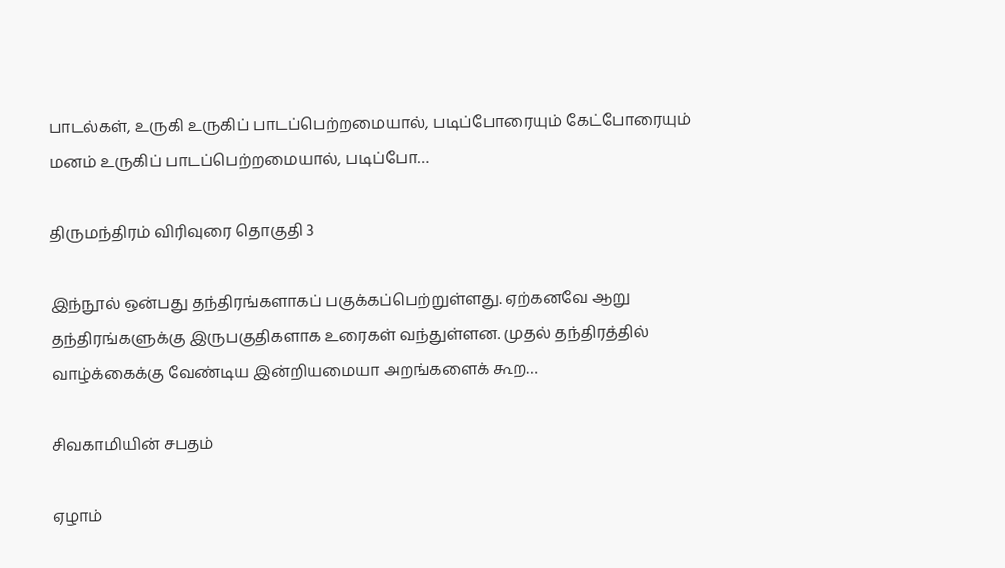பாடல்கள், உருகி உருகிப் பாடப்பெற்றமையால், படிப்போரையும் கேட்போரையும் மனம் உருகிப் பாடப்பெற்றமையால், படிப்போ…

திருமந்திரம் விரிவுரை தொகுதி 3

இந்நூல் ஒன்பது தந்திரங்களாகப் பகுக்கப்பெற்றுள்ளது. ஏற்கனவே ஆறு தந்திரங்களுக்கு இருபகுதிகளாக உரைகள் வந்துள்ளன. முதல் தந்திரத்தில் வாழ்க்கைக்கு வேண்டிய இன்றியமையா அறங்களைக் கூற…

சிவகாமியின் சபதம்

ஏழாம்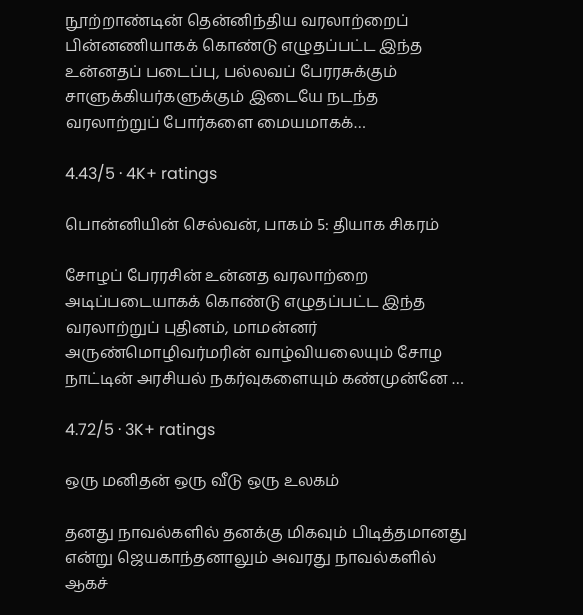நூற்றாண்டின் தென்னிந்திய வரலாற்றைப் பின்னணியாகக் கொண்டு எழுதப்பட்ட இந்த உன்னதப் படைப்பு, பல்லவப் பேரரசுக்கும் சாளுக்கியர்களுக்கும் இடையே நடந்த வரலாற்றுப் போர்களை மையமாகக்…

4.43/5 · 4K+ ratings

பொன்னியின் செல்வன், பாகம் 5: தியாக சிகரம்

சோழப் பேரரசின் உன்னத வரலாற்றை அடிப்படையாகக் கொண்டு எழுதப்பட்ட இந்த வரலாற்றுப் புதினம், மாமன்னர் அருண்மொழிவர்மரின் வாழ்வியலையும் சோழ நாட்டின் அரசியல் நகர்வுகளையும் கண்முன்னே …

4.72/5 · 3K+ ratings

ஒரு மனிதன் ஒரு வீடு ஒரு உலகம்

தனது நாவல்களில் தனக்கு மிகவும் பிடித்தமானது என்று ஜெயகாந்தனாலும் அவரது நாவல்களில் ஆகச்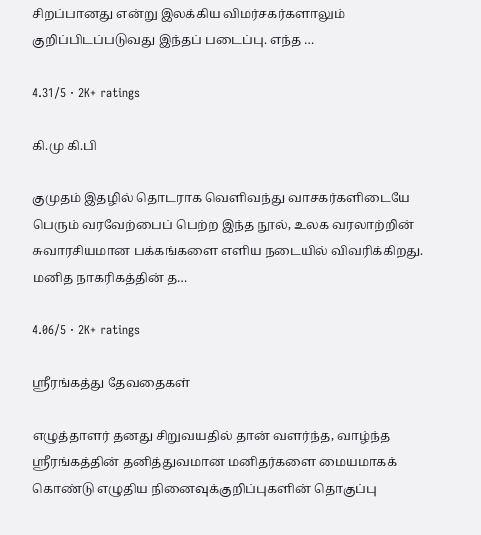சிறப்பானது என்று இலக்கிய விமர்சகர்களாலும் குறிப்பிடப்படுவது இந்தப் படைப்பு. எந்த …

4.31/5 · 2K+ ratings

கி.மு கி.பி

குமுதம் இதழில் தொடராக வெளிவந்து வாசகர்களிடையே பெரும் வரவேற்பைப் பெற்ற இந்த நூல், உலக வரலாற்றின் சுவாரசியமான பக்கங்களை எளிய நடையில் விவரிக்கிறது. மனித நாகரிகத்தின் த…

4.06/5 · 2K+ ratings

ஸ்ரீரங்கத்து தேவதைகள்

எழுத்தாளர் தனது சிறுவயதில் தான் வளர்ந்த, வாழ்ந்த ஸ்ரீரங்கத்தின் தனித்துவமான மனிதர்களை மையமாகக் கொண்டு எழுதிய நினைவுக்குறிப்புகளின் தொகுப்பு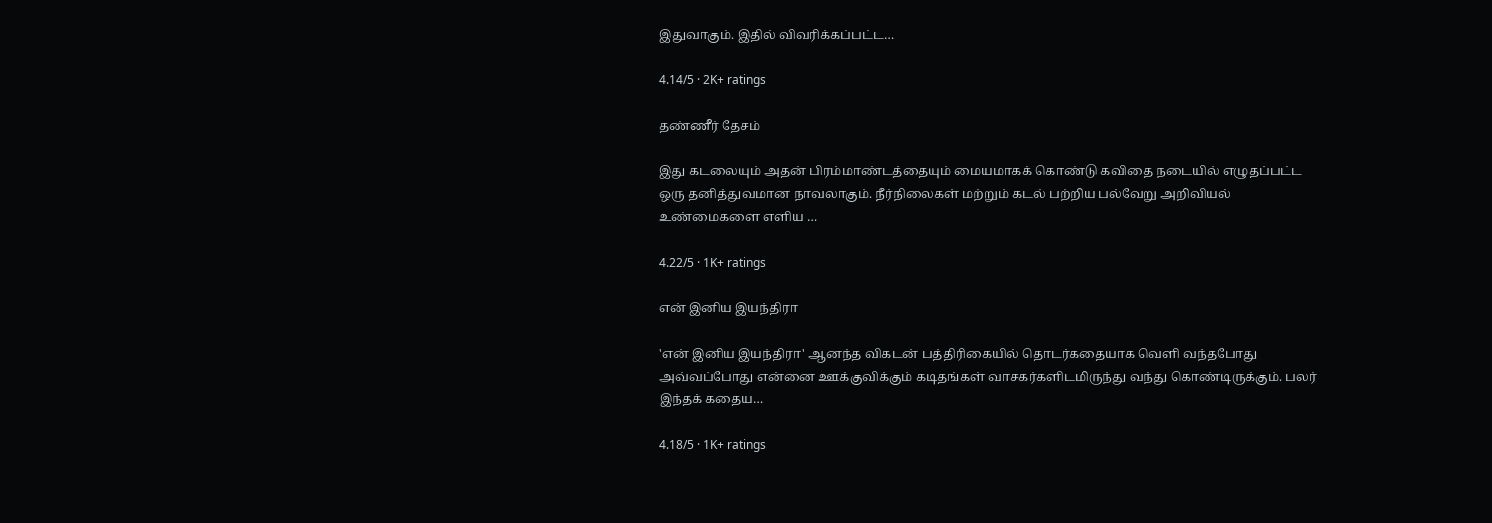இதுவாகும். இதில் விவரிக்கப்பட்ட…

4.14/5 · 2K+ ratings

தண்ணீர் தேசம்

இது கடலையும் அதன் பிரம்மாண்டத்தையும் மையமாகக் கொண்டு கவிதை நடையில் எழுதப்பட்ட ஒரு தனித்துவமான நாவலாகும். நீர்நிலைகள் மற்றும் கடல் பற்றிய பல்வேறு அறிவியல் உண்மைகளை எளிய …

4.22/5 · 1K+ ratings

என் இனிய இயந்திரா

'என் இனிய இயந்திரா' ஆனந்த விகடன் பத்திரிகையில் தொடர்கதையாக வெளி வந்தபோது அவ்வப்போது என்னை ஊக்குவிக்கும் கடிதங்கள் வாசகர்களிடமிருந்து வந்து கொண்டிருக்கும். பலர் இந்தக் கதைய…

4.18/5 · 1K+ ratings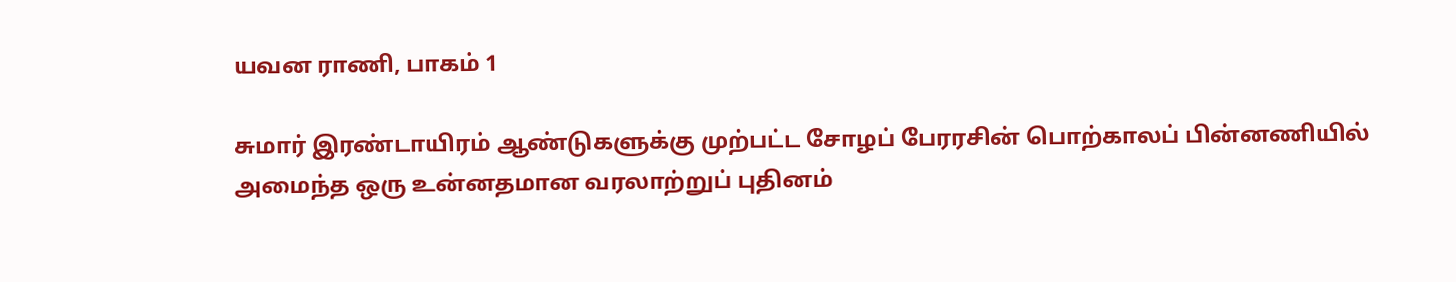யவன ராணி, பாகம் 1

சுமார் இரண்டாயிரம் ஆண்டுகளுக்கு முற்பட்ட சோழப் பேரரசின் பொற்காலப் பின்னணியில் அமைந்த ஒரு உன்னதமான வரலாற்றுப் புதினம்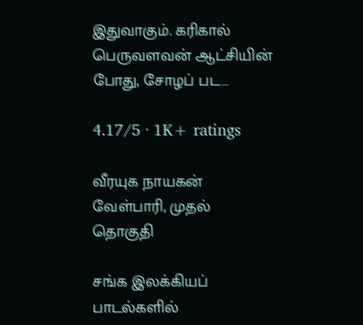இதுவாகும். கரிகால் பெருவளவன் ஆட்சியின் போது, சோழப் பட…

4.17/5 · 1K+ ratings

வீரயுக நாயகன் வேள்பாரி, முதல் தொகுதி

சங்க இலக்கியப் பாடல்களில்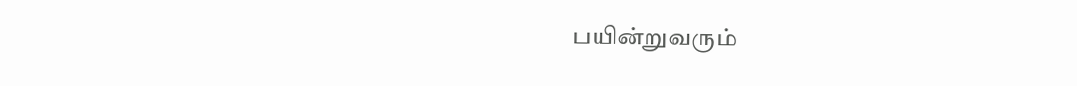பயின்றுவரும்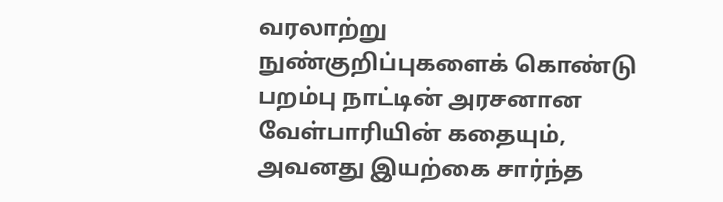வரலாற்று நுண்குறிப்புகளைக் கொண்டு பறம்பு நாட்டின் அரசனான வேள்பாரியின் கதையும், அவனது இயற்கை சார்ந்த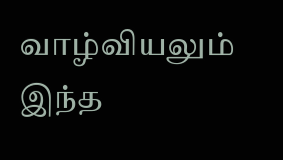வாழ்வியலும் இந்த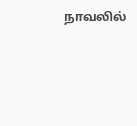நாவலில்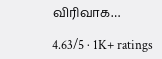விரிவாக…

4.63/5 · 1K+ ratings